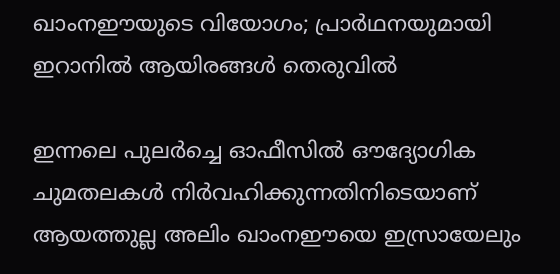ഖാംനഈയുടെ വിയോഗം; പ്രാർഥനയുമായി ഇറാനിൽ ആയിരങ്ങൾ തെരുവിൽ

ഇന്നലെ പുലർച്ചെ ഓഫീസിൽ ഔദ്യോഗിക ചുമതലകൾ നിർവഹിക്കുന്നതിനിടെയാണ് ആയത്തുല്ല അലിം ഖാംനഈയെ ഇസ്രായേലും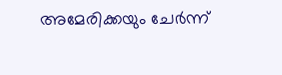അമേരിക്കയും ചേർന്ന്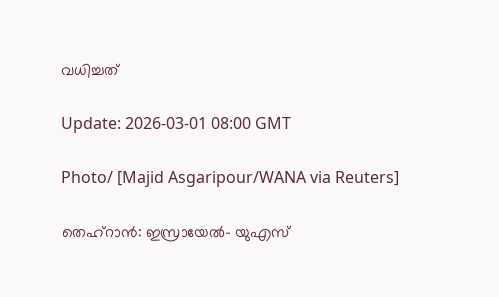വധിച്ചത്

Update: 2026-03-01 08:00 GMT

Photo/ [Majid Asgaripour/WANA via Reuters]

തെഹ്റാൻ: ഇസ്രായേൽ- യുഎസ്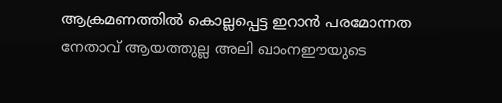ആക്രമണത്തിൽ കൊല്ലപ്പെട്ട ഇറാൻ പരമോന്നത നേതാവ് ആയത്തുല്ല അലി ഖാംനഈയുടെ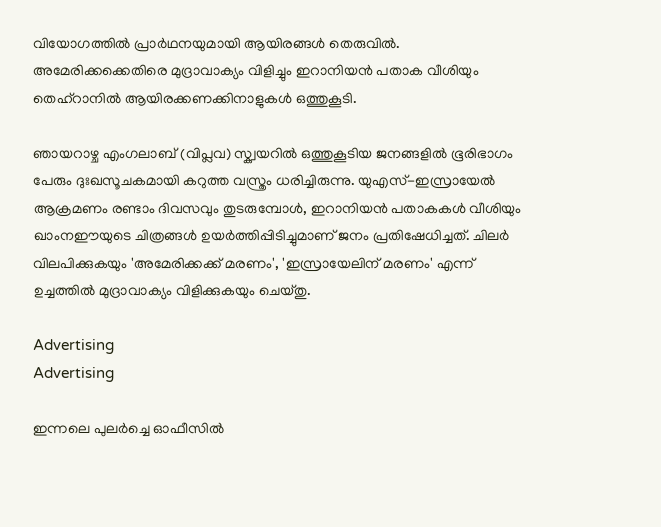വിയോഗത്തിൽ പ്രാർഥനയുമായി ആയിരങ്ങൾ തെരുവിൽ. അമേരിക്കക്കെതിരെ മുദ്രാവാക്യം വിളിച്ചും ഇറാനിയൻ പതാക വീശിയും തെഹ്റാനിൽ ആയിരക്കണക്കിനാളുകൾ ഒത്തുകൂടി.

ഞായറാഴ്ച എംഗലാബ് (വിപ്ലവ) സ്ക്വയറിൽ ഒത്തുകൂടിയ ജനങ്ങളിൽ ഭൂരിഭാഗം പേരും ദുഃഖസൂചകമായി കറുത്ത വസ്ത്രം ധരിച്ചിരുന്നു. യുഎസ്-ഇസ്രായേൽ ആക്രമണം രണ്ടാം ദിവസവും തുടരുമ്പോൾ, ഇറാനിയൻ പതാകകൾ വീശിയും ഖാംനഈയുടെ ചിത്രങ്ങൾ ഉയർത്തിപ്പിടിച്ചുമാണ് ജനം പ്രതിഷേധിച്ചത്. ചിലര്‍ വിലപിക്കുകയും 'അമേരിക്കക്ക് മരണം', 'ഇസ്രായേലിന് മരണം' എന്ന് ഉച്ചത്തിൽ മുദ്രാവാക്യം വിളിക്കുകയും ചെയ്തു.

Advertising
Advertising

ഇന്നലെ പുലർച്ചെ ഓഫീസിൽ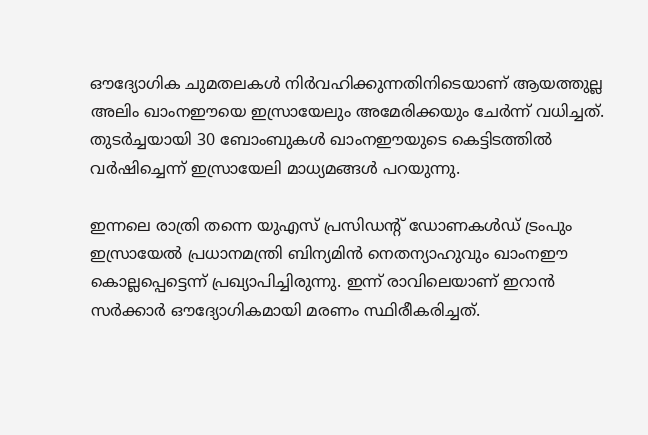ഔദ്യോഗിക ചുമതലകൾ നിർവഹിക്കുന്നതിനിടെയാണ് ആയത്തുല്ല അലിം ഖാംനഈയെ ഇസ്രായേലും അമേരിക്കയും ചേർന്ന് വധിച്ചത്. തുടർച്ചയായി 30 ബോംബുകൾ ഖാംനഈയുടെ കെട്ടിടത്തിൽ വർഷിച്ചെന്ന് ഇസ്രായേലി മാധ്യമങ്ങൾ പറയുന്നു.

ഇന്നലെ രാത്രി തന്നെ യുഎസ് പ്രസിഡന്‍റ് ഡോണകൾഡ് ട്രംപും ഇസ്രായേൽ പ്രധാനമന്ത്രി ബിന്യമിൻ നെതന്യാഹുവും ഖാംനഈ കൊല്ലപ്പെട്ടെന്ന് പ്രഖ്യാപിച്ചിരുന്നു. ഇന്ന് രാവിലെയാണ് ഇറാൻ സർക്കാർ ഔദ്യോഗികമായി മരണം സ്ഥിരീകരിച്ചത്.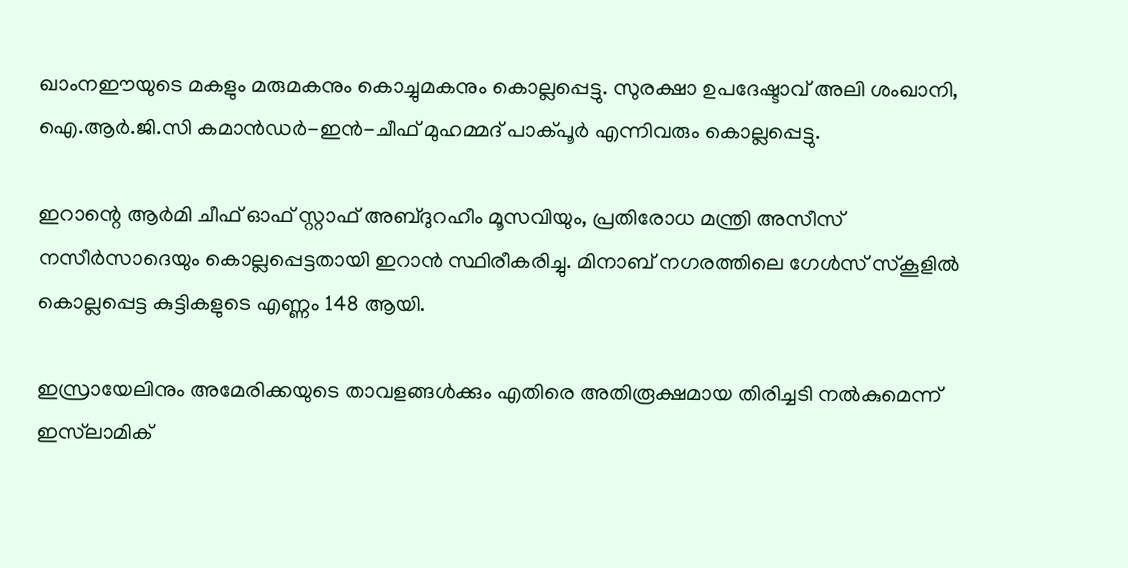ഖാംനഈയുടെ മകളും മരുമകനും കൊച്ചുമകനും കൊല്ലപ്പെട്ടു. സുരക്ഷാ ഉപദേഷ്ടാവ് അലി ശംഖാനി, ഐ.ആർ.ജി.സി കമാൻഡർ-ഇൻ-ചീഫ് മുഹമ്മദ് പാക്പൂർ എന്നിവരും കൊല്ലപ്പെട്ടു.

ഇറാന്റെ ആർമി ചീഫ് ഓഫ് സ്റ്റാഫ് അബ്ദുറഹീം മൂസവിയും, പ്രതിരോധ മന്ത്രി അസീസ് നസീർസാദെയും കൊല്ലപ്പെട്ടതായി ഇറാൻ സ്ഥിരീകരിച്ചു. മിനാബ് നഗരത്തിലെ ഗേൾസ് സ്കൂളിൽ കൊല്ലപ്പെട്ട കുട്ടികളുടെ എണ്ണം 148 ആയി.

ഇസ്രായേലിനും അമേരിക്കയുടെ താവളങ്ങൾക്കും എതിരെ അതിരൂക്ഷമായ തിരിച്ചടി നൽകുമെന്ന് ഇസ്‍ലാമിക്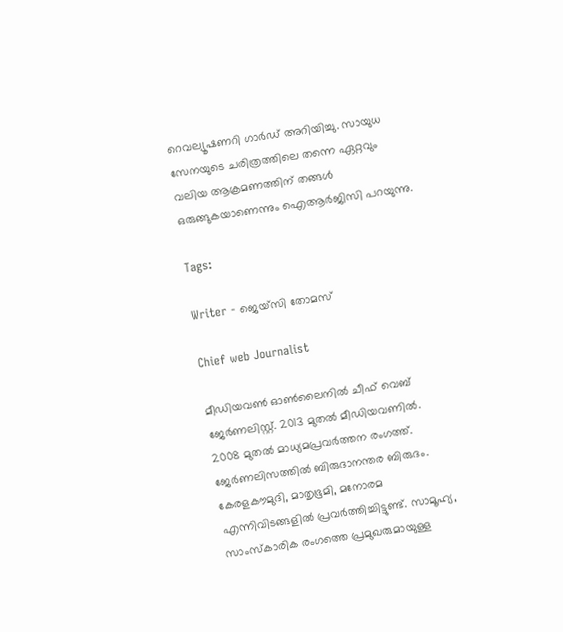റെവല്യൂഷണറി ഗാർഡ് അറിയിച്ചു. സായുധ സേനയുടെ ചരിത്രത്തിലെ തന്നെ ഏറ്റവും വലിയ ആക്രമണത്തിന് തങ്ങൾ ഒരുങ്ങുകയാണെന്നും ഐആർജിസി പറയുന്നു.

Tags:

Writer - ജെയ്സി തോമസ്

Chief web Journalist

മീഡിയവൺ ഓൺലൈനിൽ ചീഫ് വെബ് ജേർണലിസ്റ്റ്. 2013 മുതൽ മീഡിയവണിൽ. 2008 മുതൽ മാധ്യമപ്രവർത്തന രംഗത്ത്. ജേർണലിസത്തിൽ ബിരുദാനന്തര ബിരുദം. കേരളകൗമുദി, മാതൃഭൂമി, മനോരമ എന്നിവിടങ്ങളിൽ പ്രവർത്തിച്ചിട്ടുണ്ട്. സാമൂഹ്യ, സാംസ്‌കാരിക രംഗത്തെ പ്രമുഖരുമായുള്ള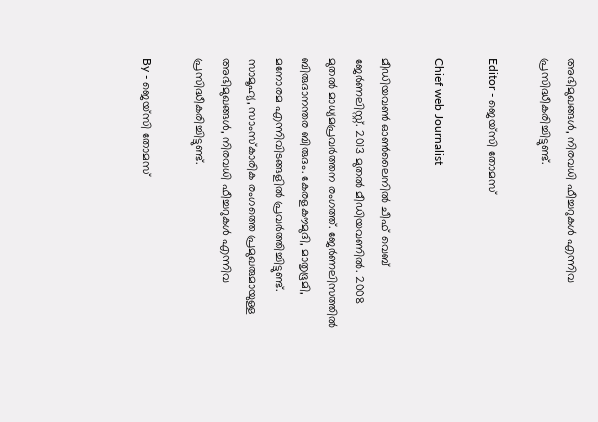അഭിമുഖങ്ങൾ, നിരവധി ഫീച്ചറുകൾ എന്നിവ പ്രസിദ്ധീകരിച്ചിട്ടുണ്ട്.

Editor - ജെയ്സി തോമസ്

Chief web Journalist

മീഡിയവൺ ഓൺലൈനിൽ ചീഫ് വെബ് ജേർണലിസ്റ്റ്. 2013 മുതൽ മീഡിയവണിൽ. 2008 മുതൽ മാധ്യമപ്രവർത്തന രംഗത്ത്. ജേർണലിസത്തിൽ ബിരുദാനന്തര ബിരുദം. കേരളകൗമുദി, മാതൃഭൂമി, മനോരമ എന്നിവിടങ്ങളിൽ പ്രവർത്തിച്ചിട്ടുണ്ട്. സാമൂഹ്യ, സാംസ്‌കാരിക രംഗത്തെ പ്രമുഖരുമായുള്ള അഭിമുഖങ്ങൾ, നിരവധി ഫീച്ചറുകൾ എന്നിവ പ്രസിദ്ധീകരിച്ചിട്ടുണ്ട്.

By - ജെയ്സി തോമസ്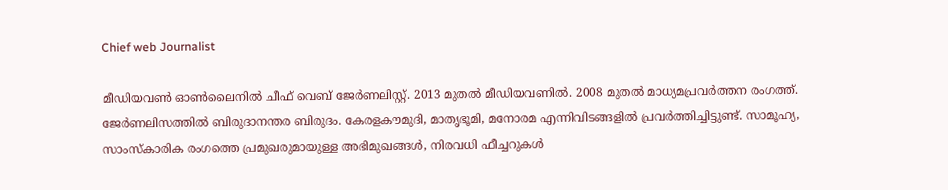Chief web Journalist

മീഡിയവൺ ഓൺലൈനിൽ ചീഫ് വെബ് ജേർണലിസ്റ്റ്. 2013 മുതൽ മീഡിയവണിൽ. 2008 മുതൽ മാധ്യമപ്രവർത്തന രംഗത്ത്. ജേർണലിസത്തിൽ ബിരുദാനന്തര ബിരുദം. കേരളകൗമുദി, മാതൃഭൂമി, മനോരമ എന്നിവിടങ്ങളിൽ പ്രവർത്തിച്ചിട്ടുണ്ട്. സാമൂഹ്യ, സാംസ്‌കാരിക രംഗത്തെ പ്രമുഖരുമായുള്ള അഭിമുഖങ്ങൾ, നിരവധി ഫീച്ചറുകൾ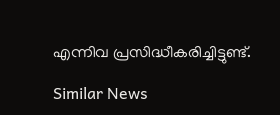എന്നിവ പ്രസിദ്ധീകരിച്ചിട്ടുണ്ട്.

Similar News